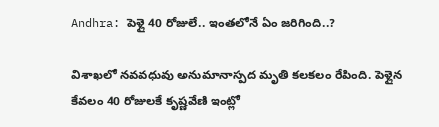Andhra: పెళ్లై 40 రోజులే.. ఇంతలోనే ఏం జరిగింది..?

విశాఖలో నవవధువు అనుమానాస్పద మృతి కలకలం రేపింది. పెళ్లైన కేవలం 40 రోజులకే కృష్ణవేణి ఇంట్లో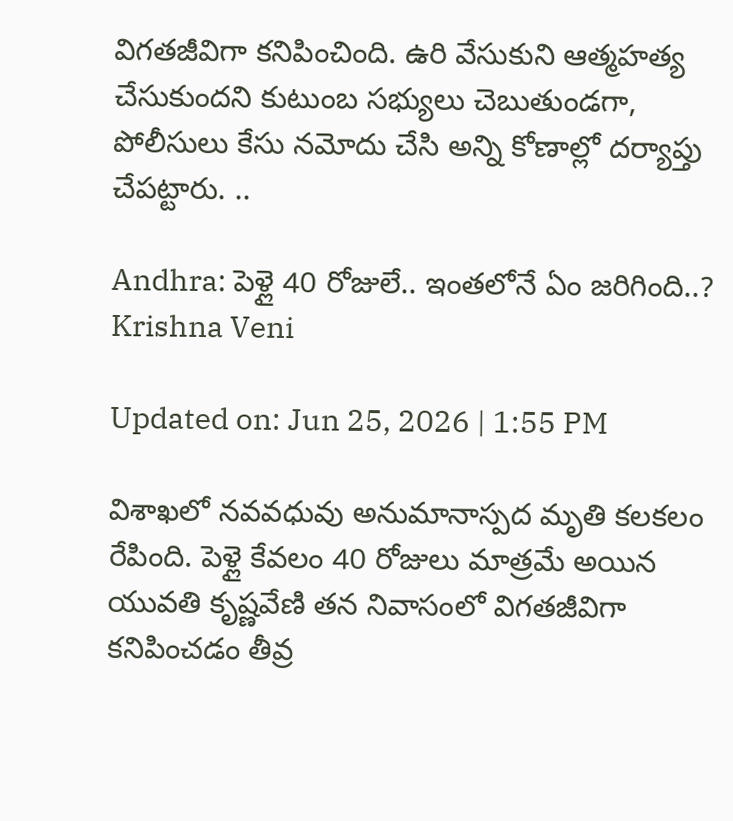విగతజీవిగా కనిపించింది. ఉరి వేసుకుని ఆత్మహత్య చేసుకుందని కుటుంబ సభ్యులు చెబుతుండగా, పోలీసులు కేసు నమోదు చేసి అన్ని కోణాల్లో దర్యాప్తు చేపట్టారు. ..

Andhra: పెళ్లై 40 రోజులే.. ఇంతలోనే ఏం జరిగింది..?
Krishna Veni

Updated on: Jun 25, 2026 | 1:55 PM

విశాఖలో నవవధువు అనుమానాస్పద మృతి కలకలం రేపింది. పెళ్లై కేవలం 40 రోజులు మాత్రమే అయిన యువతి కృష్ణవేణి తన నివాసంలో విగతజీవిగా కనిపించడం తీవ్ర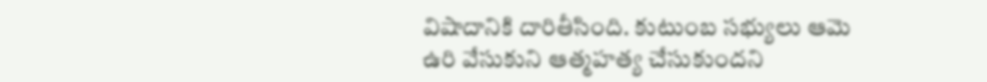విషాదానికి దారితీసింది. కుటుంబ సభ్యులు ఆమె ఉరి వేసుకుని ఆత్మహత్య చేసుకుందని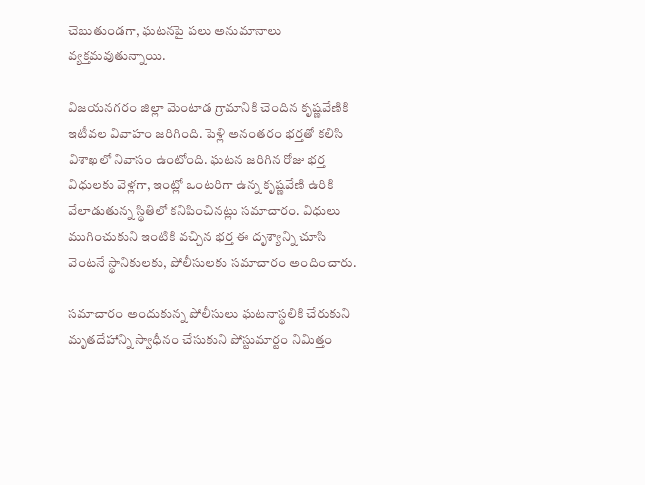చెబుతుండగా, ఘటనపై పలు అనుమానాలు వ్యక్తమవుతున్నాయి.

విజయనగరం జిల్లా మెంటాడ గ్రామానికి చెందిన కృష్ణవేణికి ఇటీవల వివాహం జరిగింది. పెళ్లి అనంతరం భర్తతో కలిసి విశాఖలో నివాసం ఉంటోంది. ఘటన జరిగిన రోజు భర్త విధులకు వెళ్లగా, ఇంట్లో ఒంటరిగా ఉన్న కృష్ణవేణి ఉరికి వేలాడుతున్న స్థితిలో కనిపించినట్లు సమాచారం. విధులు ముగించుకుని ఇంటికి వచ్చిన భర్త ఈ దృశ్యాన్ని చూసి వెంటనే స్థానికులకు, పోలీసులకు సమాచారం అందించారు.

సమాచారం అందుకున్న పోలీసులు ఘటనాస్థలికి చేరుకుని మృతదేహాన్ని స్వాధీనం చేసుకుని పోస్టుమార్టం నిమిత్తం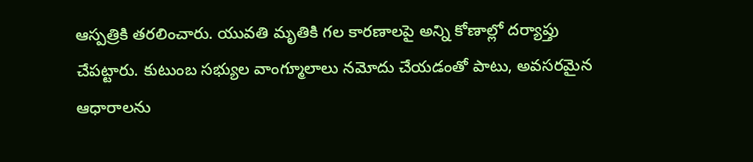ఆస్పత్రికి తరలించారు. యువతి మృతికి గల కారణాలపై అన్ని కోణాల్లో దర్యాప్తు చేపట్టారు. కుటుంబ సభ్యుల వాంగ్మూలాలు నమోదు చేయడంతో పాటు, అవసరమైన ఆధారాలను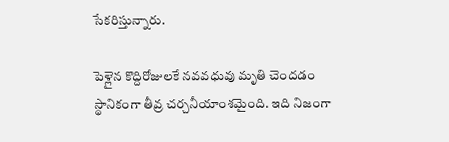సేకరిస్తున్నారు.

పెళ్లైన కొద్దిరోజులకే నవవధువు మృతి చెందడం స్థానికంగా తీవ్ర చర్చనీయాంశమైంది. ఇది నిజంగా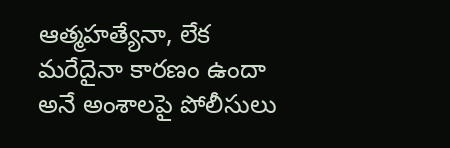ఆత్మహత్యేనా, లేక మరేదైనా కారణం ఉందా అనే అంశాలపై పోలీసులు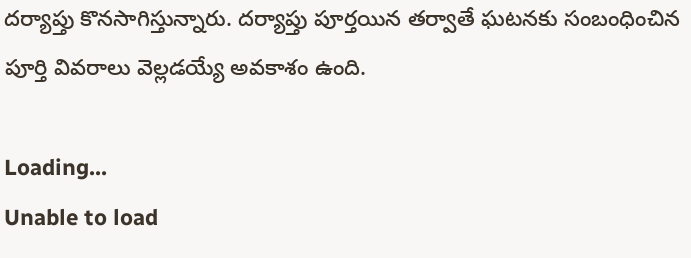దర్యాప్తు కొనసాగిస్తున్నారు. దర్యాప్తు పూర్తయిన తర్వాతే ఘటనకు సంబంధించిన పూర్తి వివరాలు వెల్లడయ్యే అవకాశం ఉంది.

Loading...
Unable to load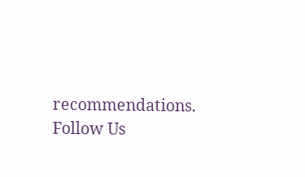recommendations.
Follow Us